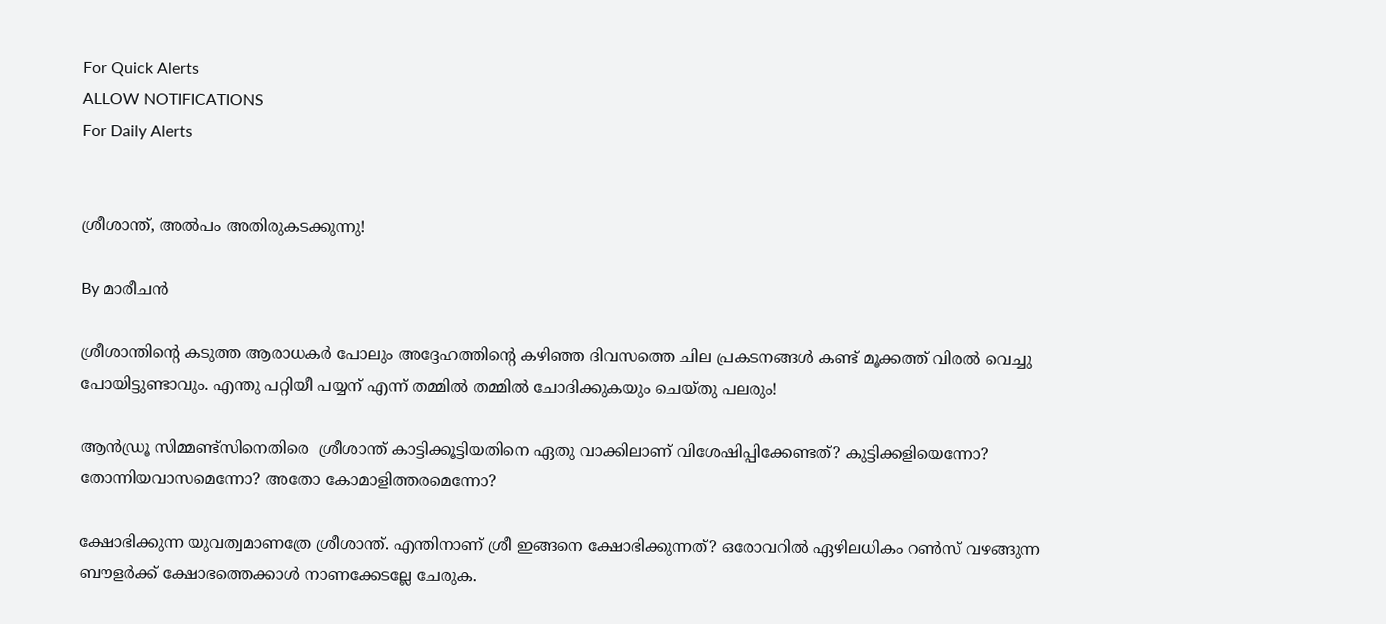For Quick Alerts
ALLOW NOTIFICATIONS
For Daily Alerts


ശ്രീശാന്ത്, അല്‍പം അതിരുകടക്കുന്നു!

By മാരീചന്‍

ശ്രീശാന്തിന്റെ കടുത്ത ആരാധകര്‍ പോലും അദ്ദേഹത്തിന്റെ കഴിഞ്ഞ ദിവസത്തെ ചില പ്രകടനങ്ങള്‍ കണ്ട് മൂക്കത്ത് വിരല്‍ വെച്ചു പോയിട്ടുണ്ടാവും. എന്തു പറ്റിയീ പയ്യന് എന്ന് തമ്മില്‍ തമ്മില്‍ ചോദിക്കുകയും ചെയ്തു പലരും!

ആന്‍ഡ്രൂ സിമ്മണ്ട്സിനെതിരെ ‍ ശ്രീശാന്ത് കാട്ടിക്കൂട്ടിയതിനെ ഏതു വാക്കിലാണ് വിശേഷിപ്പിക്കേണ്ടത്? കുട്ടിക്കളിയെന്നോ? തോന്നിയവാസമെന്നോ? അതോ കോമാളിത്തരമെന്നോ?

ക്ഷോഭിക്കുന്ന യുവത്വമാണത്രേ ശ്രീശാന്ത്. എന്തിനാണ് ശ്രീ ഇങ്ങനെ ക്ഷോഭിക്കുന്നത്? ഒരോവറില്‍ ഏഴിലധികം റണ്‍സ് വഴങ്ങുന്ന ബൗളര്‍ക്ക് ക്ഷോഭത്തെക്കാള്‍ നാണക്കേടല്ലേ ചേരുക.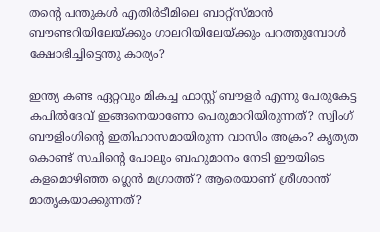തന്റെ പന്തുകള്‍ എതിര്‍ടീമിലെ ബാറ്റ്സ്മാന്‍ ബൗണ്ടറിയിലേയ്ക്കും ഗാലറിയിലേയ്ക്കും പറത്തുമ്പോള്‍ ക്ഷോഭിച്ചിട്ടെന്തു കാര്യം?

ഇന്ത്യ കണ്ട ഏറ്റവും മികച്ച ഫാസ്റ്റ് ബൗളര്‍ എന്നു പേരുകേട്ട കപില്‍ദേവ് ഇങ്ങനെയാണോ പെരുമാറിയിരുന്നത്? സ്വിംഗ് ബൗളിംഗിന്റെ ഇതിഹാസമായിരുന്ന വാസിം അക്രം? കൃത്യത കൊണ്ട് സചിന്റെ പോലും ബഹുമാനം നേടി ഈയിടെ കളമൊഴിഞ്ഞ ഗ്ലെന്‍ മഗ്രാത്ത്? ആരെയാണ് ശ്രീശാന്ത് മാതൃകയാക്കുന്നത്?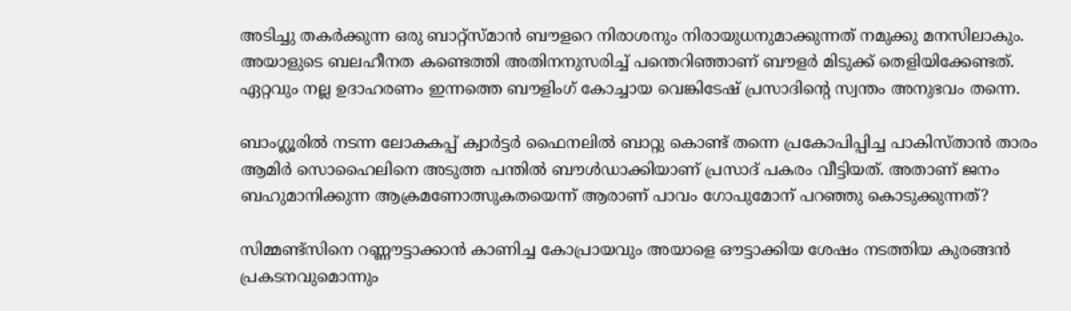അടിച്ചു തകര്‍ക്കുന്ന ഒരു ബാറ്റ്സ്മാന്‍ ബൗളറെ നിരാശനും നിരായുധനുമാക്കുന്നത് നമുക്കു മനസിലാകും. അയാളുടെ ബലഹീനത കണ്ടെത്തി അതിനനുസരിച്ച് പന്തെറിഞ്ഞാണ് ബൗളര്‍ മിടുക്ക് തെളിയിക്കേണ്ടത്. ഏറ്റവും നല്ല ഉദാഹരണം ഇന്നത്തെ ബൗളിംഗ് കോച്ചായ വെങ്കിടേഷ് പ്രസാദിന്റെ സ്വന്തം അനുഭവം തന്നെ.

ബാംഗ്ലൂരില്‍ നടന്ന ലോകകപ്പ് ക്വാര്‍ട്ടര്‍ ഫൈനലില്‍ ബാറ്റു കൊണ്ട് തന്നെ പ്രകോപിപ്പിച്ച പാകിസ്താന്‍ താരം ആമിര്‍ സൊഹൈലിനെ അടുത്ത പന്തില്‍ ബൗള്‍ഡാക്കിയാണ് പ്രസാദ് പകരം വീട്ടിയത്. അതാണ് ജനം ബഹുമാനിക്കുന്ന ആക്രമണോത്സുകതയെന്ന് ആരാണ് പാവം ഗോപുമോന് പറഞ്ഞു കൊടുക്കുന്നത്?

സിമ്മണ്ട്സിനെ റണ്ണൗട്ടാക്കാന്‍ കാണിച്ച കോപ്രായവും അയാളെ ഔട്ടാക്കിയ ശേഷം നടത്തിയ കുരങ്ങന്‍ പ്രകടനവുമൊന്നും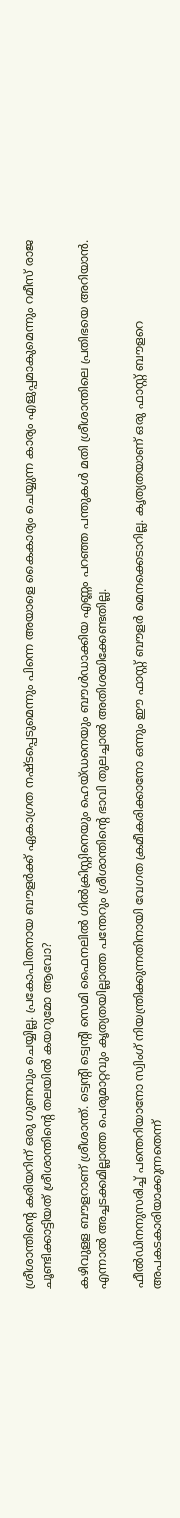ശ്രീശാന്തിന്റെ കരിയറിന് ഒരു ഗുണവും ചെയ്യില്ല. പ്രകോപിതനായ ബൗളര്‍ക്ക് ഏകാഗ്രത നഷ്ടപ്പെടുമെന്നും പിന്നെ അയാളെ കൈകാര്യം ചെയ്യുന്ന കാര്യം എളുപ്പമാകുമെന്നും റമീസ് രാജ ചൂണ്ടിക്കാട്ടിയത് ശ്രീശാന്തിന്റെ തലയില്‍ കയറുമോ ആവോ?

കഴിവുളള ബൗളറാണ് ശ്രീശാന്ത്. ട്വെന്റി ട്വെന്റി സെമി ഫൈനലില്‍ ഗില്‍ക്രിസ്റ്റിനെയും ഹെയ്ഡനെയും ബൗള്‍ഡാക്കിയ എണ്ണം പറഞ്ഞ പന്തുകള്‍ മതി ശ്രീശാന്തിലെ പ്രതിഭയെ അറിയാന്‍. എന്നാല്‍ അച്ചടക്കമില്ലാത്ത പെരുമാറ്റവും കൃത്യതയില്ലാത്ത പന്തേറും ശ്രീശാന്തിന്റെ ഭാവി തുലച്ചാല്‍ അതിശയിക്കേണ്ടതില്ല.

ഫീല്‍ഡിനനുസരിച്ച് പന്തെറിയാനോ സ്വിംഗ് നിയന്ത്രിക്കുന്നതിനായി വേഗത ക്രമീകരിക്കാനോ ഒന്നും ഈ ഫാസ്റ്റ് ബൗളര്‍ മെനക്കെടാറില്ല. കൃത്യതയാണ് ഒരു ഫാസ്റ്റ് ബൗളറെ അപകടകാരിയാക്കുന്നതെന്ന്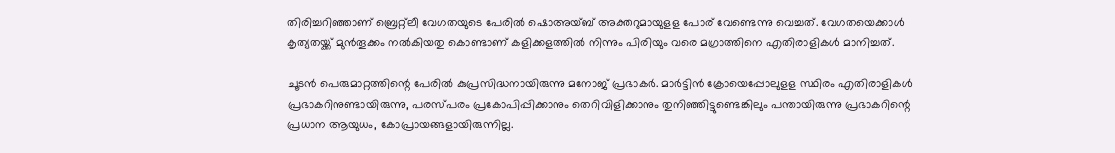തിരിച്ചറിഞ്ഞാണ് ബ്രെറ്റ്ലീ വേഗതയുടെ പേരില്‍ ഷൊഅയ്ബ് അക്തറുമായുളള പോര് വേണ്ടെന്നു വെച്ചത്. വേഗതയെക്കാള്‍ കൃത്യതയ്ക്ക് മുന്‍തൂക്കം നല്‍കിയതു കൊണ്ടാണ് കളിക്കളത്തില്‍ നിന്നും പിരിയും വരെ മഗ്രാത്തിനെ എതിരാളികള്‍ മാനിച്ചത്.

ചൂടന്‍ പെരുമാറ്റത്തിന്റെ പേരില്‍ കുപ്രസിദ്ധനായിരുന്നു മനോജ് പ്രഭാകര്‍. മാര്‍ട്ടിന്‍ ക്രോയെപ്പോലുളള സ്ഥിരം എതിരാളികള്‍ പ്രഭാകറിനുണ്ടായിരുന്നു, പരസ്പരം പ്രകോപിപ്പിക്കാനും തെറിവിളിക്കാനും തുനിഞ്ഞിട്ടുണ്ടെങ്കിലും പന്തായിരുന്നു പ്രഭാകറിന്റെ പ്രധാന ആയുധം, കോപ്രായങ്ങളായിരുന്നില്ല.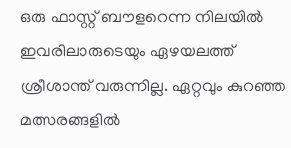ഒരു ഫാസ്റ്റ് ബൗളറെന്ന നിലയില്‍ ഇവരിലാരുടെയും ഏഴയലത്ത് ശ്രീശാന്ത് വരുന്നില്ല. ഏറ്റവും കുറഞ്ഞ മത്സരങ്ങളില്‍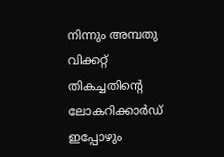നിന്നും അമ്പതു വിക്കറ്റ് തികച്ചതിന്റെ ലോകറിക്കാര്‍ഡ് ഇപ്പോഴും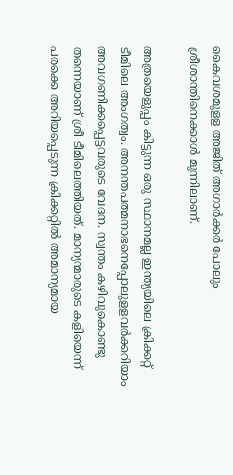കൈവശമുളള അജിത് അഗാര്‍ക്കര്‍ പോലും ശ്രീശാന്തിനെക്കാള്‍ മുന്നിലാണ്.

അത്രയെളുപ്പം കിട്ടുന്ന ഒരു സ്ഥാനമല്ല ഇന്ത്യയിലെ ക്രിക്കറ്റ് ടീമിലെ അംഗത്വം. അനന്തപത്മനാഭനെപ്പോലുളളവര്‍ക്കറിയാം അവഗണിക്കപ്പെട്ടവരുടെ വേദന. സ്വന്തം കഴിവുകൊണ്ടു തന്നെയാണ് ശ്രീ ടീമിലെത്തിയത്. മാന്യന്മാരുടെ കളിയെന്ന് പരക്കെ അറിയപ്പെടുന്ന ക്രിക്കറ്റില്‍ അമാന്യമായ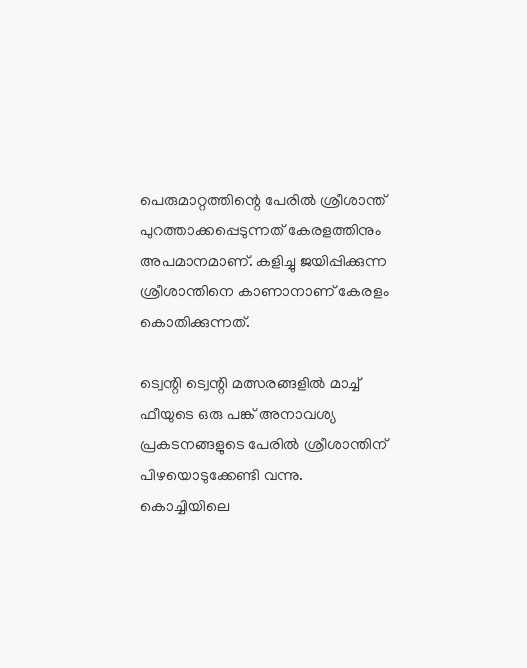പെരുമാറ്റത്തിന്റെ പേരില്‍ ശ്രീശാന്ത് പുറത്താക്കപ്പെടുന്നത് കേരളത്തിനും അപമാനമാണ്. കളിച്ചു ജയിപ്പിക്കുന്ന ശ്രീശാന്തിനെ കാണാനാണ് കേരളം കൊതിക്കുന്നത്.

ട്വെന്റി ട്വെന്റി മത്സരങ്ങളില്‍ മാച്ച് ഫീയുടെ ഒരു പങ്ക് അനാവശ്യ പ്രകടനങ്ങളുടെ പേരില്‍ ശ്രീശാന്തിന് പിഴയൊടുക്കേണ്ടി വന്നു. കൊച്ചിയിലെ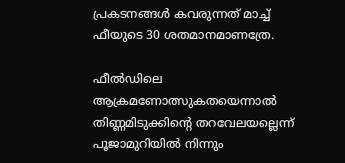പ്രകടനങ്ങള്‍ കവരുന്നത് മാച്ച് ഫീയുടെ 30 ശതമാനമാണത്രേ.

ഫീല്‍ഡിലെ ആക്രമണോത്സുകതയെന്നാല്‍ തിണ്ണമിടുക്കിന്റെ തറവേലയല്ലെന്ന് പൂജാമുറിയില്‍ നിന്നും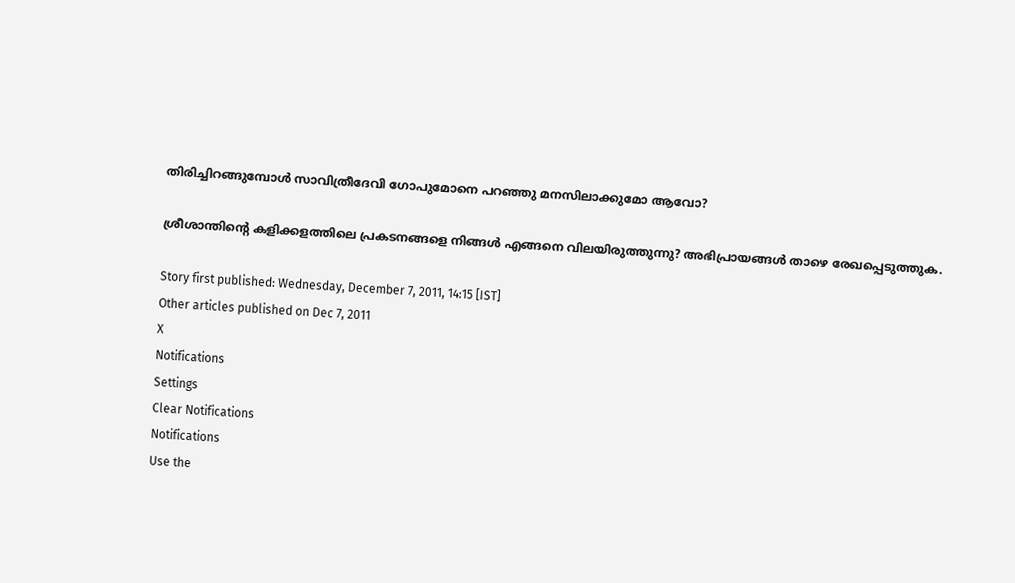തിരിച്ചിറങ്ങുമ്പോള്‍ സാവിത്രീദേവി ഗോപുമോനെ പറഞ്ഞു മനസിലാക്കുമോ ആവോ?

ശ്രീശാന്തിന്റെ കളിക്കളത്തിലെ പ്രകടനങ്ങളെ നിങ്ങള്‍ എങ്ങനെ വിലയിരുത്തുന്നു? അഭിപ്രായങ്ങള്‍ താഴെ രേഖപ്പെടുത്തുക.

Story first published: Wednesday, December 7, 2011, 14:15 [IST]
Other articles published on Dec 7, 2011
X
Notifications
Settings
Clear Notifications
Notifications
Use the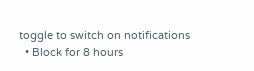toggle to switch on notifications
  • Block for 8 hours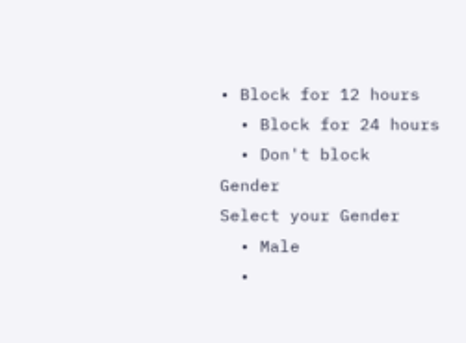• Block for 12 hours
  • Block for 24 hours
  • Don't block
Gender
Select your Gender
  • Male
  •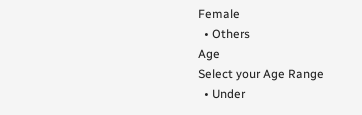Female
  • Others
Age
Select your Age Range
  • Under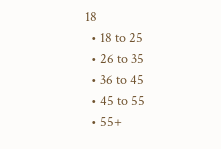18
  • 18 to 25
  • 26 to 35
  • 36 to 45
  • 45 to 55
  • 55+